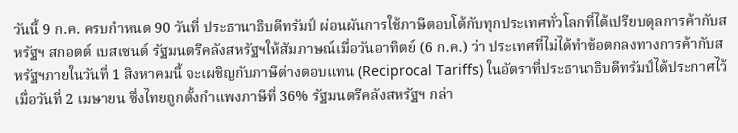วันนี้ 9 ก.ค. ครบกำหนด 90 วันที่ ประธานาธิบดีทรัมป์ ผ่อนผันการใช้ภาษีตอบโต้กับทุกประเทศทั่วโลกที่ได้เปรียบดุลการค้ากับสหรัฐฯ สกอตต์ เบสเซนต์ รัฐมนตรีคลังสหรัฐฯให้สัมภาษณ์เมื่อวันอาทิตย์ (6 ก.ค.) ว่า ประเทศที่ไม่ได้ทำข้อตกลงทางการค้ากับสหรัฐฯภายในวันที่ 1 สิงหาคมนี้ จะเผชิญกับภาษีต่างตอบแทน (Reciprocal Tariffs) ในอัตราที่ประธานาธิบดีทรัมป์ได้ประกาศไว้เมื่อวันที่ 2 เมษายน ซึ่งไทยถูกตั้งกำแพงภาษีที่ 36% รัฐมนตรีคลังสหรัฐฯ กล่า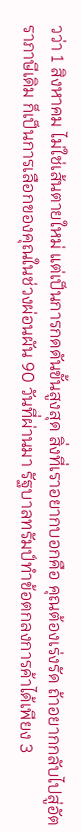วว่า 1 สิงหาคม ไม่ใช่เส้นตายใหม่ แต่เป็นการกดดันขั้นสูงสุด สิ่งที่เราอยากบอกคือ คุณต้องเร่งรัด ถ้าอยากกลับไปสู่อัตราภาษีเดิม ก็เป็นการเลือกของคุณในช่วงผ่อนผัน 90 วันที่ผ่านมา รัฐบาลทรัมป์ทำข้อตกลงการค้าได้เพียง 3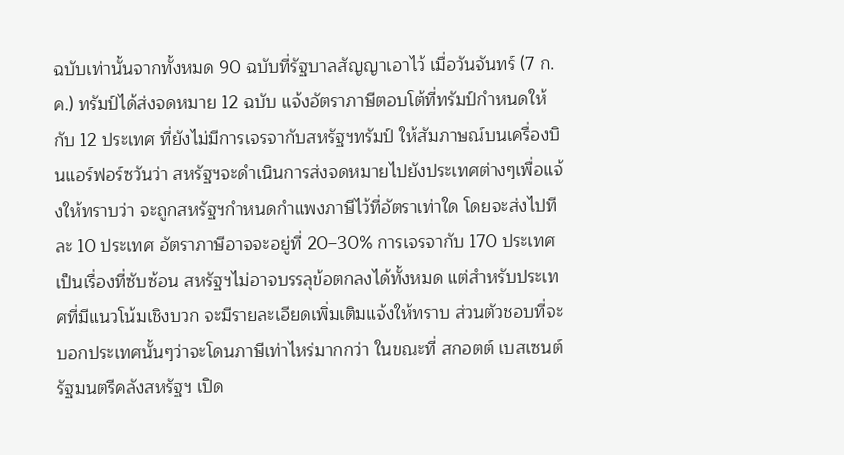ฉบับเท่านั้นจากทั้งหมด 90 ฉบับที่รัฐบาลสัญญาเอาไว้ เมื่อวันจันทร์ (7 ก.ค.) ทรัมป์ได้ส่งจดหมาย 12 ฉบับ แจ้งอัตราภาษีตอบโต้ที่ทรัมป์กำหนดให้กับ 12 ประเทศ ที่ยังไม่มีการเจรจากับสหรัฐฯทรัมป์ ให้สัมภาษณ์บนเครื่องบินแอร์ฟอร์ซวันว่า สหรัฐฯจะดำเนินการส่งจดหมายไปยังประเทศต่างๆเพื่อแจ้งให้ทราบว่า จะถูกสหรัฐฯกำหนดกำแพงภาษีไว้ที่อัตราเท่าใด โดยจะส่งไปทีละ 10 ประเทศ อัตราภาษีอาจจะอยู่ที่ 20–30% การเจรจากับ 170 ประเทศเป็นเรื่องที่ซับซ้อน สหรัฐฯไม่อาจบรรลุข้อตกลงได้ทั้งหมด แต่สำหรับประเทศที่มีแนวโน้มเชิงบวก จะมีรายละเอียดเพิ่มเติมแจ้งให้ทราบ ส่วนตัวชอบที่จะบอกประเทศนั้นๆว่าจะโดนภาษีเท่าไหร่มากกว่า ในขณะที่ สกอตต์ เบสเซนต์ รัฐมนตรีคลังสหรัฐฯ เปิด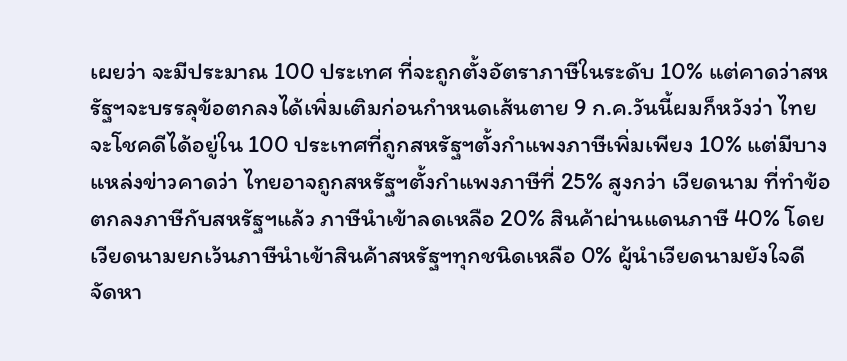เผยว่า จะมีประมาณ 100 ประเทศ ที่จะถูกตั้งอัตราภาษีในระดับ 10% แต่คาดว่าสหรัฐฯจะบรรลุข้อตกลงได้เพิ่มเติมก่อนกำหนดเส้นตาย 9 ก.ค.วันนี้ผมก็หวังว่า ไทยจะโชคดีได้อยู่ใน 100 ประเทศที่ถูกสหรัฐฯตั้งกำแพงภาษีเพิ่มเพียง 10% แต่มีบางแหล่งข่าวคาดว่า ไทยอาจถูกสหรัฐฯตั้งกำแพงภาษีที่ 25% สูงกว่า เวียดนาม ที่ทำข้อตกลงภาษีกับสหรัฐฯแล้ว ภาษีนำเข้าลดเหลือ 20% สินค้าผ่านแดนภาษี 40% โดย เวียดนามยกเว้นภาษีนำเข้าสินค้าสหรัฐฯทุกชนิดเหลือ 0% ผู้นำเวียดนามยังใจดี จัดหา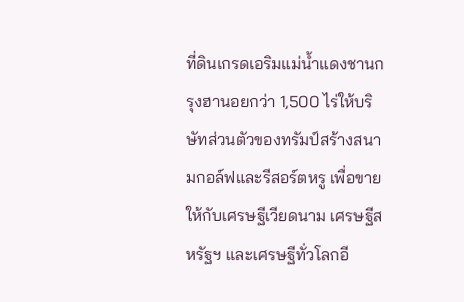ที่ดินเกรดเอริมแม่น้ำแดงชานกรุงฮานอยกว่า 1,500 ไร่ให้บริษัทส่วนตัวของทรัมป์สร้างสนามกอล์ฟและรีสอร์ตหรู เพื่อขายให้กับเศรษฐีเวียดนาม เศรษฐีสหรัฐฯ และเศรษฐีทั่วโลกอี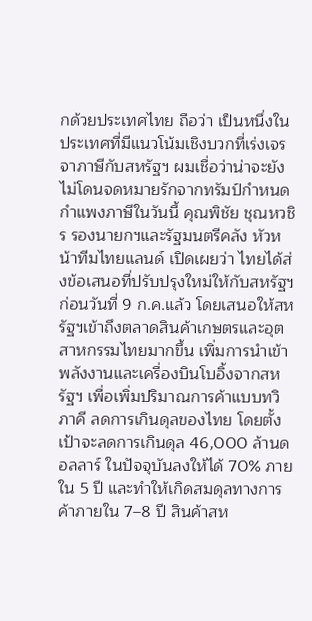กด้วยประเทศไทย ถือว่า เป็นหนึ่งในประเทศที่มีแนวโน้มเชิงบวกที่เร่งเจรจาภาษีกับสหรัฐฯ ผมเชื่อว่าน่าจะยังไม่โดนจดหมายรักจากทรัมป์กำหนดกำแพงภาษีในวันนี้ คุณพิชัย ชุณหวชิร รองนายกฯและรัฐมนตรีคลัง หัวหน้าทีมไทยแลนด์ เปิดเผยว่า ไทยได้ส่งข้อเสนอที่ปรับปรุงใหม่ให้กับสหรัฐฯก่อนวันที่ 9 ก.ค.แล้ว โดยเสนอให้สหรัฐฯเข้าถึงตลาดสินค้าเกษตรและอุตสาหกรรมไทยมากขึ้น เพิ่มการนำเข้าพลังงานและเครื่องบินโบอิ้งจากสหรัฐฯ เพื่อเพิ่มปริมาณการค้าแบบทวิภาคี ลดการเกินดุลของไทย โดยตั้งเป้าจะลดการเกินดุล 46,000 ล้านดอลลาร์ ในปัจจุบันลงให้ได้ 70% ภายใน 5 ปี และทำให้เกิดสมดุลทางการค้าภายใน 7–8 ปี สินค้าสห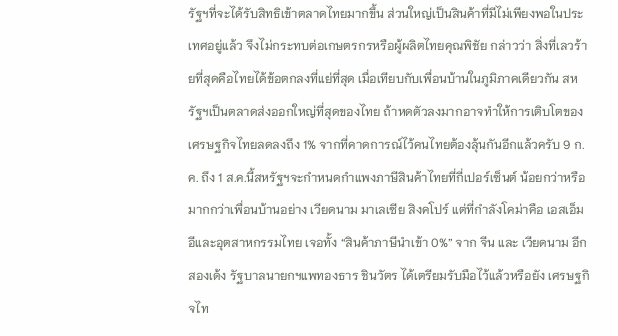รัฐฯที่จะได้รับสิทธิเข้าตลาดไทยมากขึ้น ส่วนใหญ่เป็นสินค้าที่มีไม่เพียงพอในประเทศอยู่แล้ว จึงไม่กระทบต่อเกษตรกรหรือผู้ผลิตไทยคุณพิชัย กล่าวว่า สิ่งที่เลวร้ายที่สุดคือไทยได้ข้อตกลงที่แย่ที่สุด เมื่อเทียบกับเพื่อนบ้านในภูมิภาคเดียวกัน สหรัฐฯเป็นตลาดส่งออกใหญ่ที่สุดของไทย ถ้าหดตัวลงมากอาจทำให้การเติบโตของเศรษฐกิจไทยลดลงถึง 1% จากที่คาดการณ์ไว้คนไทยต้องลุ้นกันอีกแล้วครับ 9 ก.ค. ถึง 1 ส.ค.นี้สหรัฐฯจะกำหนดกำแพงภาษีสินค้าไทยที่กี่เปอร์เซ็นต์ น้อยกว่าหรือมากกว่าเพื่อนบ้านอย่าง เวียดนาม มาเลเซีย สิงคโปร์ แต่ที่กำลังโคม่าคือ เอสเอ็มอีและอุตสาหกรรมไทย เจอทั้ง “สินค้าภาษีนำเข้า 0%” จาก จีน และ เวียดนาม อีกสองเด้ง รัฐบาลนายกฯแพทองธาร ชินวัตร ได้เตรียมรับมือไว้แล้วหรือยัง เศรษฐกิจไท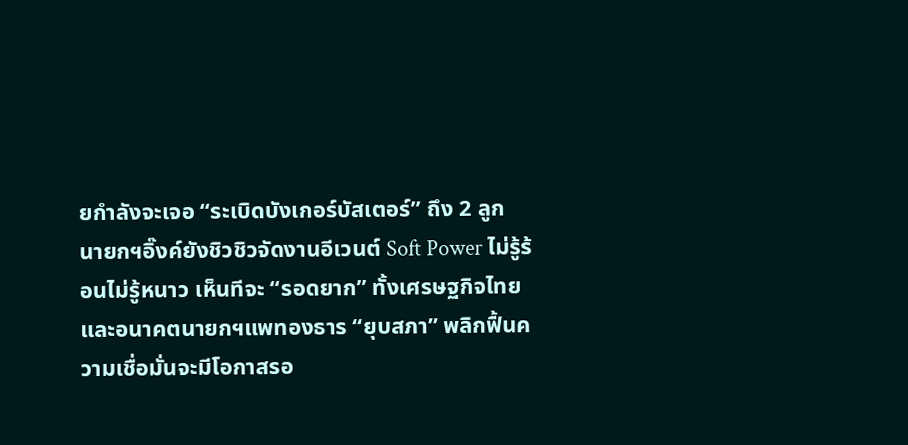ยกำลังจะเจอ “ระเบิดบังเกอร์บัสเตอร์” ถึง 2 ลูก นายกฯอิ๊งค์ยังชิวชิวจัดงานอีเวนต์ Soft Power ไม่รู้ร้อนไม่รู้หนาว เห็นทีจะ “รอดยาก” ทั้งเศรษฐกิจไทยและอนาคตนายกฯแพทองธาร “ยุบสภา” พลิกฟื้นความเชื่อมั่นจะมีโอกาสรอ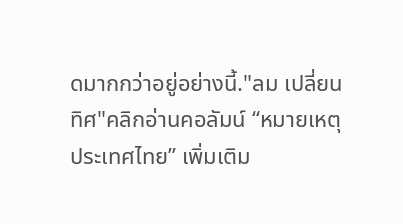ดมากกว่าอยู่อย่างนี้."ลม เปลี่ยนทิศ"คลิกอ่านคอลัมน์ “หมายเหตุประเทศไทย” เพิ่มเติม